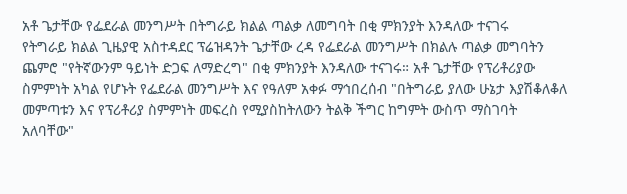አቶ ጌታቸው የፌደራል መንግሥት በትግራይ ክልል ጣልቃ ለመግባት በቂ ምክንያት እንዳለው ተናገሩ
የትግራይ ክልል ጊዜያዊ አስተዳደር ፕሬዝዳንት ጌታቸው ረዳ የፌደራል መንግሥት በክልሉ ጣልቃ መግባትን ጨምሮ "የትኛውንም ዓይነት ድጋፍ ለማድረግ" በቂ ምክንያት እንዳለው ተናገሩ። አቶ ጌታቸው የፕሪቶሪያው ስምምነት አካል የሆኑት የፌደራል መንግሥት እና የዓለም አቀፉ ማኅበረሰብ "በትግራይ ያለው ሁኔታ እያሽቆለቆለ መምጣቱን እና የፕሪቶሪያ ስምምነት መፍረስ የሚያስከትለውን ትልቅ ችግር ከግምት ውስጥ ማስገባት አለባቸው"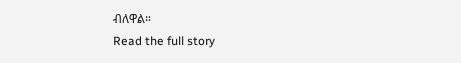ብለዋል።
Read the full story